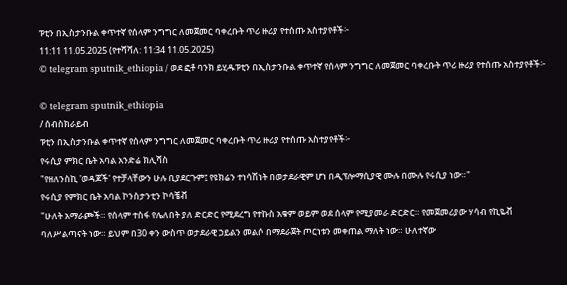ፑቲን በኢስታንቡል ቀጥተኛ የሰላም ንግግር ለመጀመር ባቀረቡት ጥሪ ዙሪያ የተሰጡ አስተያየቶች፦
11:11 11.05.2025 (የተሻሻለ: 11:34 11.05.2025)
© telegram sputnik_ethiopia / ወደ ፎቶ ባንክ ይሂዱፑቲን በኢስታንቡል ቀጥተኛ የሰላም ንግግር ለመጀመር ባቀረቡት ጥሪ ዙሪያ የተሰጡ አስተያየቶች፦

© telegram sputnik_ethiopia
/ ሰብስክራይብ
ፑቲን በኢስታንቡል ቀጥተኛ የሰላም ንግግር ለመጀመር ባቀረቡት ጥሪ ዙሪያ የተሰጡ አስተያየቶች፦
የሩሲያ ምክር ቤት አባል አንድሬ ክሊሻስ
"የዘለንስኪ 'ወዳጆች' የተቻላቸውን ሁሉ ቢያደርጉም፤ የዩክሬን ተነሳሽነት በወታደራዊም ሆነ በዲፕሎማሲያዊ ሙሉ በሙሉ የሩሲያ ነው።"
የሩሲያ የምክር ቤት አባል ኮንስታንቲን ኮሳቼቭ
"ሁለት አማራጮች። የሰላም ተስፋ የሌለበት ያለ ድርድር የሚደረግ የተኩስ አቁም ወይም ወደ ሰላም የሚያመራ ድርድር። የመጀመሪያው ሃሳብ የኪዬቭ ባለሥልጣናት ነው። ይህም በ30 ቀን ውስጥ ወታደራዊ ኃይልን መልሶ በማደራጀት ጦርነቱን መቀጠል ማለት ነው። ሁለተኛው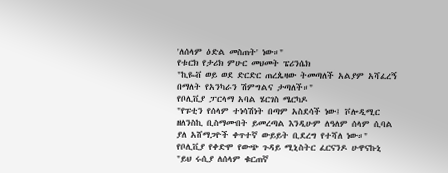'ለሰላም ዕድል መስጠት' ነው።"
የቱርክ የታሪክ ምሁር መህመት ፔሪንሴክ
"ኪዬቭ ወይ ወደ ድርድር ጠረጴዛው ትመጣለች አልያም አሻፈረኝ በማለት የአንካራን ሽምግልና ታጣለች።"
የቦሊቪያ ፓርላማ አባል ሄርገስ ሜርካዶ
"የፑቲን የሰላም ተነሳሽነት በጣም አስደሳች ነው፤ ቮሎዲሚር ዘለንስኪ ቢስማሙበት ይመረጣል እንዲሁም ለዓለም ሰላም ሲባል ያለ አሸማጋዮች ቀጥተኛ ውይይት ቢደረግ የተሻለ ነው።"
የቦሊቪያ የቀድሞ የውጭ ጉዳይ ሚኒስትር ፈርናንዶ ሁዋናኩኒ
"ይህ ሩሲያ ለሰላም ቁርጠኛ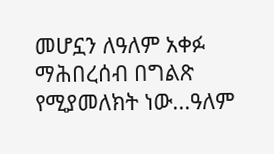መሆኗን ለዓለም አቀፉ ማሕበረሰብ በግልጽ የሚያመለክት ነው...ዓለም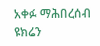አቀፉ ማሕበረሰብ ዩክሬን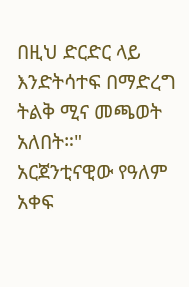በዚህ ድርድር ላይ እንድትሳተፍ በማድረግ ትልቅ ሚና መጫወት አለበት።"
አርጀንቲናዊው የዓለም አቀፍ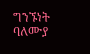ግንኙነት ባለሙያ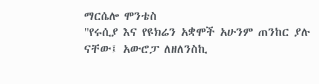ማርሴሎ ሞንቴስ
"የሩሲያ እና የዩክሬን አቋሞች አሁንም ጠንከር ያሉ ናቸው፤ አውሮፓ ለዘለንስኪ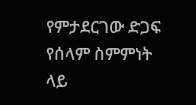የምታደርገው ድጋፍ የሰላም ስምምነት ላይ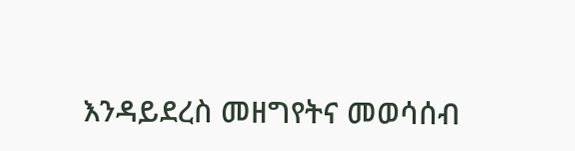እንዳይደረስ መዘግየትና መወሳሰብ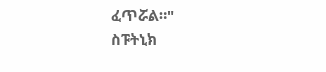ፈጥሯል።"
ስፑትኒክ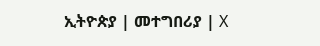ኢትዮጵያ | መተግበሪያ | X